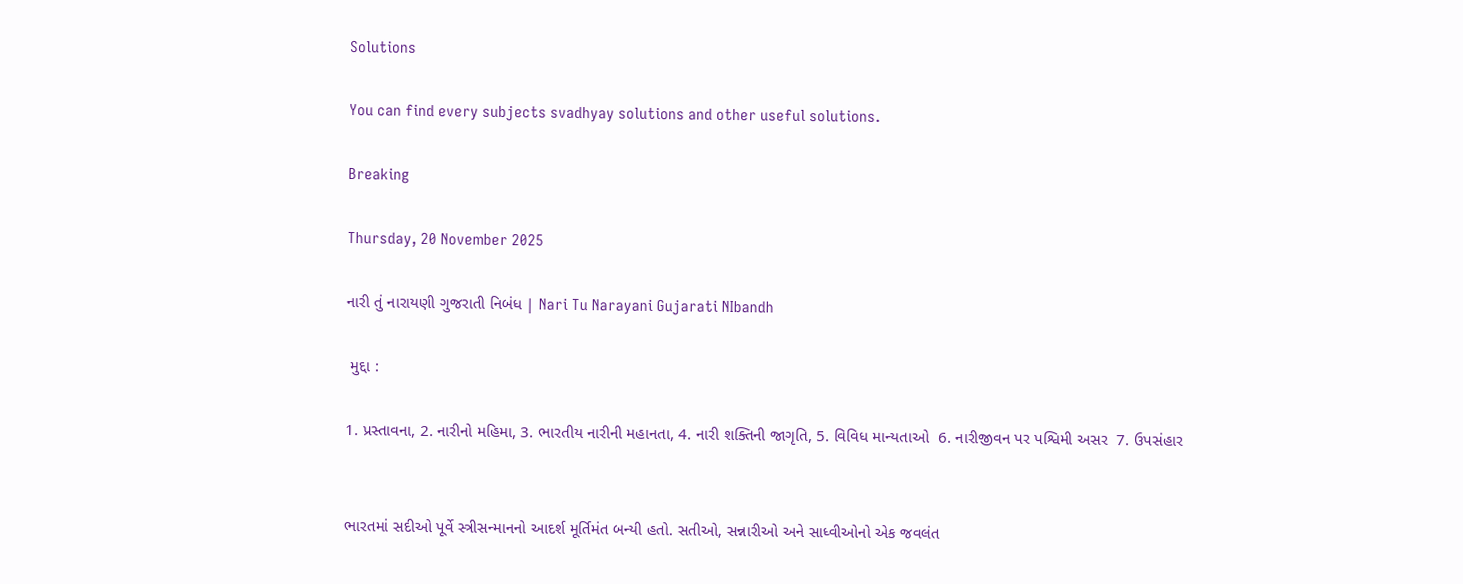Solutions

You can find every subjects svadhyay solutions and other useful solutions.

Breaking

Thursday, 20 November 2025

નારી તું નારાયણી ગુજરાતી નિબંધ | Nari Tu Narayani Gujarati NIbandh

 મુદ્દા :

1. પ્રસ્તાવના, 2. નારીનો મહિમા, 3. ભારતીય નારીની મહાનતા, 4. નારી શક્તિની જાગૃતિ, 5. વિવિધ માન્યતાઓ  6. નારીજીવન પર પશ્વિમી અસર  7. ઉપસંહાર


ભારતમાં સદીઓ પૂર્વે સ્ત્રીસન્માનનો આદર્શ મૂર્તિમંત બન્યી હતો. સતીઓ, સન્નારીઓ અને સાધ્વીઓનો એક જવલંત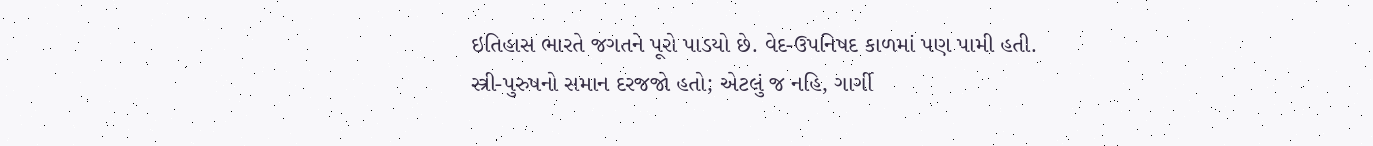ઇતિહાસ ભારતે જગતને પૂરો પાડયો છે. વેદ-ઉપનિષદ કાળમાં પણ પામી હતી. સ્ત્રી-પુરુષનો સમાન દરજજો હતો; એટલું જ નહિ, ગાર્ગી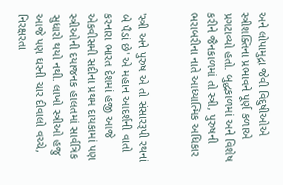અને લોપામુદ્રા જેવી વિદુષીઓએ સ્ત્રીશક્તિના પ્રભાવને પૂર્ણ કળાએ પ્રગટાવ્યો હતો. બુદ્ધકાળમાં અને વિશેષ કરીને જૈનકાળમાં તો સ્ત્રી, પુરુષની ભરાબરીના નાતે આધ્યાત્મિક અધિકાર


'સ્ત્રી અને પુરુષ એ તો સંસારરૂપી રથનાં બે પૈડાં છે' એ મહાન આદર્શની વાતો કરનારા ભારત દેશમાં હજી આજે એકવીસમી સદીના પ્રથમ દાયકામાં પણ સ્ત્રીઓની દયાજનક હાલતમાં સાર્વત્રિક સુધારો થયો નથી. લાખો સ્ત્રીઓ હજુ આજે પણ ઘરની ચાર દીવાલો વચ્ચે, નિરક્ષરતા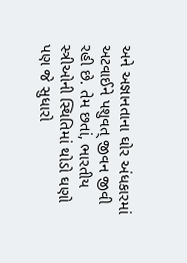અને અજ્ઞાનતાના ઘોર અંધકારમાં અટવાઈને પશુવત્ જીવન જીવી રહી છે. તેમ છતાં, ભારતીય સ્ત્રીઓની સ્થિતિમાં થોડો ઘણો પણ જે સુધારો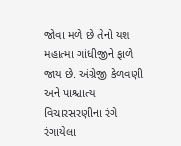જોવા મળે છે તેનો યશ મહાત્મા ગાંધીજીને ફાળે જાય છે. અંગ્રેજી કેળવણી અને પાશ્ચાત્ય વિચારસરણીના રંગે રંગાયેલા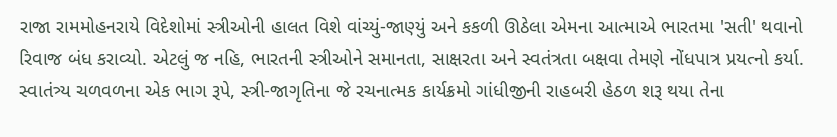રાજા રામમોહનરાયે વિદેશોમાં સ્ત્રીઓની હાલત વિશે વાંચ્યું-જાણ્યું અને કકળી ઊઠેલા એમના આત્માએ ભારતમા 'સતી' થવાનો રિવાજ બંધ કરાવ્યો. એટલું જ નહિ, ભારતની સ્ત્રીઓને સમાનતા, સાક્ષરતા અને સ્વતંત્રતા બક્ષવા તેમણે નોંધપાત્ર પ્રયત્નો કર્યા. સ્વાતંત્ર્ય ચળવળના એક ભાગ રૂપે, સ્ત્રી-જાગૃતિના જે રચનાત્મક કાર્યક્રમો ગાંધીજીની રાહબરી હેઠળ શરૂ થયા તેના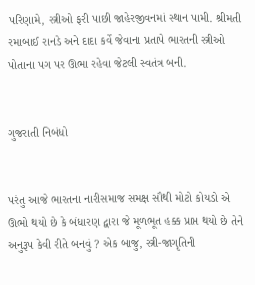પરિણામે, સ્ત્રીઓ ફરી પાછી જાહેરજીવનમાં સ્થાન પામી. શ્રીમતી રમાબાઈ રાનડે અને દાદા કર્વે જેવાના પ્રતાપે ભારતની સ્ત્રીઓ પોતાના પગ પર ઊભા રહેવા જેટલી સ્વતંત્ર બની.


ગુજરાતી નિબંધો


પરંતુ આજે ભારતના નારીસમાજ સમક્ષ સૌથી મોટો કોયડો એ ઊભો થયો છે કે બંધારણ દ્વારા જે મૂળભૂત હક્ક પ્રાપ્ત થયો છે તેને અનુરૂપ કેવી રીતે બનવું ? એક બાજુ, સ્ત્રી-જાગૃતિની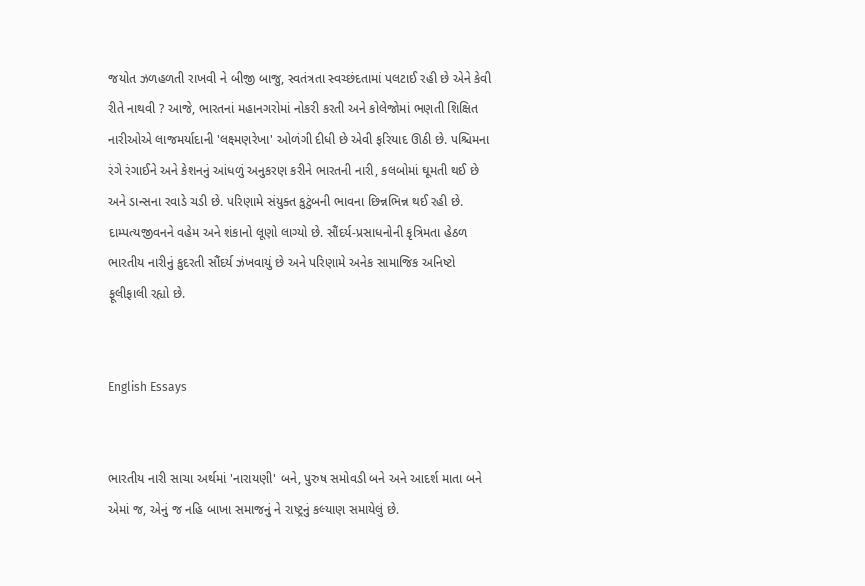જયોત ઝળહળતી રાખવી ને બીજી બાજુ, સ્વતંત્રતા સ્વચ્છંદતામાં પલટાઈ રહી છે એને કેવી રીતે નાથવી ? આજે, ભારતનાં મહાનગરોમાં નોકરી કરતી અને કોલેજોમાં ભણતી શિક્ષિત નારીઓએ લાજમર્યાદાની 'લક્ષ્મણરેખા' ઓળંગી દીધી છે એવી ફરિયાદ ઊઠી છે. પશ્ચિમના રંગે રંગાઈને અને કેશનનું આંધળું અનુકરણ કરીને ભારતની નારી, કલબોમાં ઘૂમતી થઈ છે અને ડાન્સના રવાડે ચડી છે. પરિણામે સંયુક્ત કુટુંબની ભાવના છિન્નભિન્ન થઈ રહી છે. દામ્પત્યજીવનને વહેમ અને શંકાનો લૂણો લાગ્યો છે. સૌંદર્ય-પ્રસાધનોની કૃત્રિમતા હેઠળ ભારતીય નારીનું કુદરતી સૌંદર્ય ઝંખવાયું છે અને પરિણામે અનેક સામાજિક અનિષ્ટો ફૂલીફાલી રહ્યો છે.


English Essays


ભારતીય નારી સાચા અર્થમાં 'નારાયણી' બને, પુરુષ સમોવડી બને અને આદર્શ માતા બને એમાં જ, એનું જ નહિ બાખા સમાજનું ને રાષ્ટ્રનું કલ્યાણ સમાયેલું છે.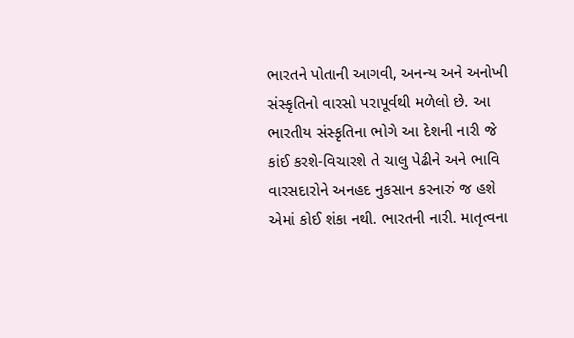ભારતને પોતાની આગવી, અનન્ય અને અનોખી સંસ્કૃતિનો વારસો પરાપૂર્વથી મળેલો છે. આ ભારતીય સંસ્કૃતિના ભોગે આ દેશની નારી જે કાંઈ કરશે-વિચારશે તે ચાલુ પેઢીને અને ભાવિ વારસદારોને અનહદ નુકસાન કરનારું જ હશે એમાં કોઈ શંકા નથી. ભારતની નારી. માતૃત્વના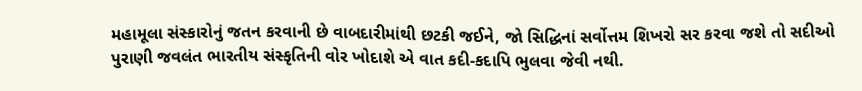મહામૂલા સંસ્કારોનું જતન કરવાની છે વાબદારીમાંથી છટકી જઈને, જો સિદ્ધિનાં સર્વોત્તમ શિખરો સર કરવા જશે તો સદીઓ પુરાણી જવલંત ભારતીય સંસ્કૃતિની વોર ખોદાશે એ વાત કદી-કદાપિ ભુલવા જેવી નથી.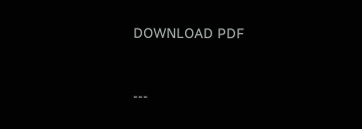DOWNLOAD PDF


---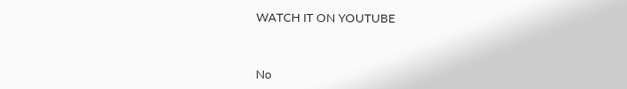WATCH IT ON YOUTUBE



No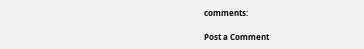comments:

Post a Comment